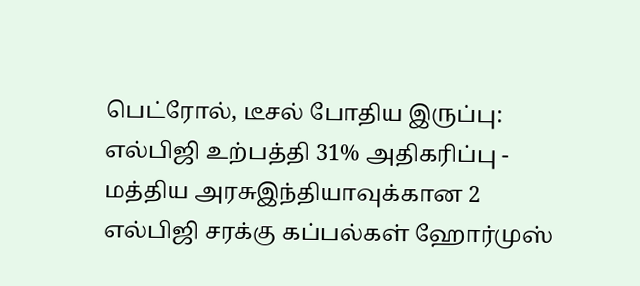பெட்ரோல், டீசல் போதிய இருப்பு: எல்பிஜி உற்பத்தி 31% அதிகரிப்பு - மத்திய அரசுஇந்தியாவுக்கான 2 எல்பிஜி சரக்கு கப்பல்கள் ஹோர்முஸ்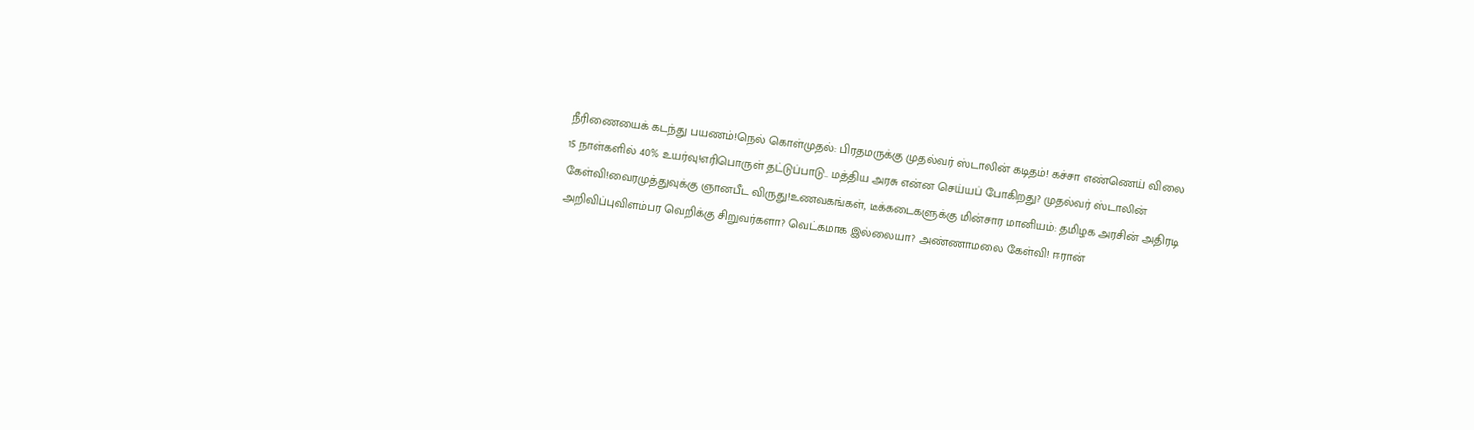நீரிணையைக் கடந்து பயணம்!நெல் கொள்முதல்: பிரதமருக்கு முதல்வர் ஸ்டாலின் கடிதம்! கச்சா எண்ணெய் விலை 15 நாள்களில் 40% உயர்வு!எரிபொருள் தட்டுப்பாடு.. மத்திய அரசு என்ன செய்யப் போகிறது? முதல்வர் ஸ்டாலின் கேள்வி!வைரமுத்துவுக்கு ஞானபீட விருது!உணவகங்கள், டீக்கடைகளுக்கு மின்சார மானியம்: தமிழக அரசின் அதிரடி அறிவிப்புவிளம்பர வெறிக்கு சிறுவர்களா? வெட்கமாக இல்லையா? அண்ணாமலை கேள்வி! ஈரான்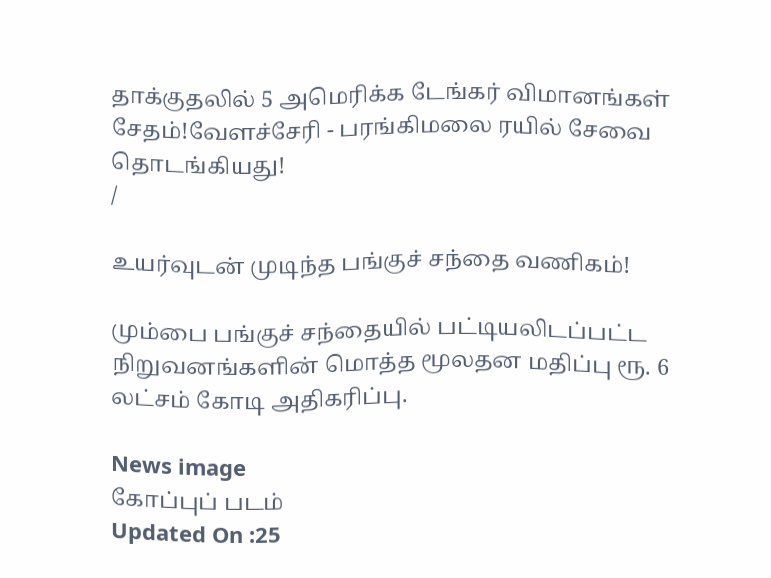தாக்குதலில் 5 அமெரிக்க டேங்கர் விமானங்கள் சேதம்!வேளச்சேரி - பரங்கிமலை ரயில் சேவை தொடங்கியது!
/

உயர்வுடன் முடிந்த பங்குச் சந்தை வணிகம்!

மும்பை பங்குச் சந்தையில் பட்டியலிடப்பட்ட நிறுவனங்களின் மொத்த மூலதன மதிப்பு ரூ. 6 லட்சம் கோடி அதிகரிப்பு.

News image
கோப்புப் படம்
Updated On :25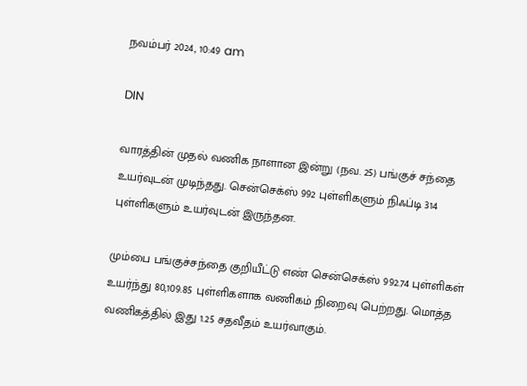நவம்பர் 2024, 10:49 am

DIN

வாரத்தின் முதல் வணிக நாளான இன்று (நவ. 25) பங்குச் சந்தை உயர்வுடன் முடிந்தது. சென்செக்ஸ் 992 புள்ளிகளும் நிஃப்டி 314 புள்ளிகளும் உயர்வுடன் இருந்தன.

மும்பை பங்குச்சந்தை குறியீட்டு எண் சென்செக்ஸ் 992.74 புள்ளிகள் உயர்ந்து 80,109.85 புள்ளிகளாக வணிகம் நிறைவு பெற்றது. மொத்த வணிகத்தில் இது 1.25 சதவீதம் உயர்வாகும்.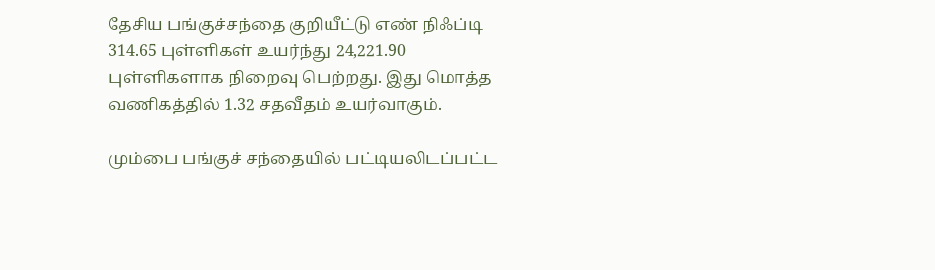தேசிய பங்குச்சந்தை குறியீட்டு எண் நிஃப்டி 314.65 புள்ளிகள் உயர்ந்து 24,221.90 புள்ளிகளாக நிறைவு பெற்றது. இது மொத்த வணிகத்தில் 1.32 சதவீதம் உயர்வாகும்.

மும்பை பங்குச் சந்தையில் பட்டியலிடப்பட்ட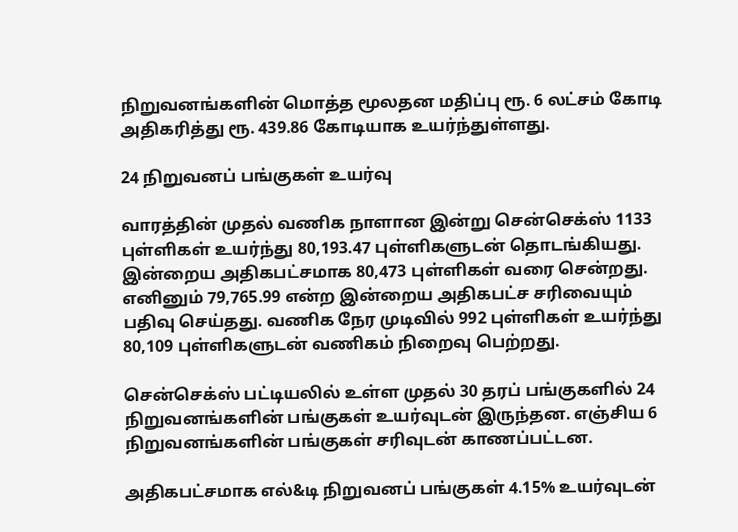நிறுவனங்களின் மொத்த மூலதன மதிப்பு ரூ. 6 லட்சம் கோடி அதிகரித்து ரூ. 439.86 கோடியாக உயர்ந்துள்ளது.

24 நிறுவனப் பங்குகள் உயர்வு

வாரத்தின் முதல் வணிக நாளான இன்று சென்செக்ஸ் 1133 புள்ளிகள் உயர்ந்து 80,193.47 புள்ளிகளுடன் தொடங்கியது. இன்றைய அதிகபட்சமாக 80,473 புள்ளிகள் வரை சென்றது. எனினும் 79,765.99 என்ற இன்றைய அதிகபட்ச சரிவையும் பதிவு செய்தது. வணிக நேர முடிவில் 992 புள்ளிகள் உயர்ந்து 80,109 புள்ளிகளுடன் வணிகம் நிறைவு பெற்றது.

சென்செக்ஸ் பட்டியலில் உள்ள முதல் 30 தரப் பங்குகளில் 24 நிறுவனங்களின் பங்குகள் உயர்வுடன் இருந்தன. எஞ்சிய 6 நிறுவனங்களின் பங்குகள் சரிவுடன் காணப்பட்டன.

அதிகபட்சமாக எல்&டி நிறுவனப் பங்குகள் 4.15% உயர்வுடன்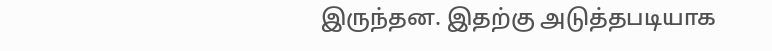இருந்தன. இதற்கு அடுத்தபடியாக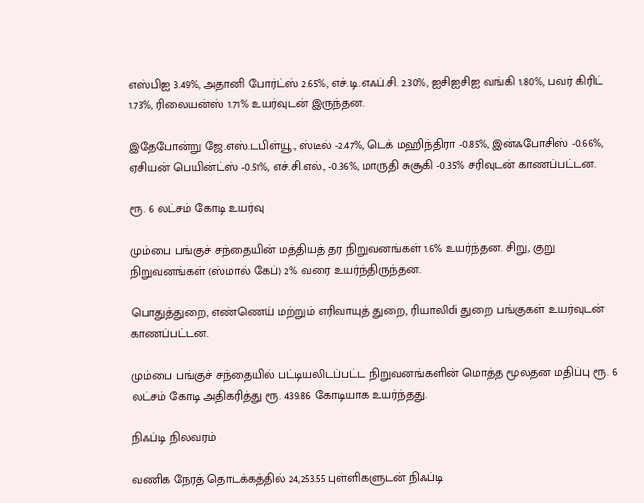எஸ்பிஐ 3.49%, அதானி போர்ட்ஸ் 2.65%, எச்.டி.எஃப்.சி. 2.30%, ஐசிஐசிஐ வங்கி 1.80%, பவர் கிரிட் 1.73%, ரிலையன்ஸ் 1.71% உயர்வுடன் இருந்தன.

இதேபோன்று ஜே.எஸ்.டபிள்யூ., ஸ்டீல் -2.47%, டெக் மஹிந்திரா -0.85%, இன்ஃபோசிஸ் -0.66%, ஏசியன் பெயின்ட்ஸ் -0.51%, எச்.சி.எல்., -0.36%, மாருதி சுசூகி -0.35% சரிவுடன் காணப்பட்டன.

ரூ. 6 லட்சம் கோடி உயர்வு

மும்பை பங்குச் சந்தையின் மத்தியத் தர நிறுவனங்கள் 1.6% உயர்ந்தன. சிறு, குறு நிறுவனங்கள் (ஸ்மால் கேப்) 2% வரை உயர்ந்திருந்தன.

பொதுத்துறை, எண்ணெய் மற்றும் எரிவாயுத் துறை, ரியாலிdi துறை பங்குகள் உயர்வுடன் காணப்பட்டன.

மும்பை பங்குச் சந்தையில் பட்டியலிடப்பட்ட நிறுவனங்களின் மொத்த மூலதன மதிப்பு ரூ. 6 லட்சம் கோடி அதிகரித்து ரூ. 439.86 கோடியாக உயர்ந்தது.

நிஃப்டி நிலவரம்

வணிக நேரத் தொடக்கத்தில் 24,253.55 புள்ளிகளுடன் நிஃப்டி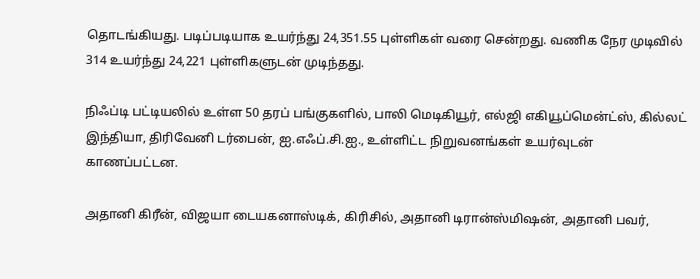தொடங்கியது. படிப்படியாக உயர்ந்து 24,351.55 புள்ளிகள் வரை சென்றது. வணிக நேர முடிவில் 314 உயர்ந்து 24,221 புள்ளிகளுடன் முடிந்தது.

நிஃப்டி பட்டியலில் உள்ள 50 தரப் பங்குகளில், பாலி மெடிகியூர், எல்ஜி எகியூப்மென்ட்ஸ், கில்லட் இந்தியா, திரிவேனி டர்பைன், ஐ.எஃப்.சி.ஐ., உள்ளிட்ட நிறுவனங்கள் உயர்வுடன் காணப்பட்டன.

அதானி கிரீன், விஜயா டையகனாஸ்டிக், கிரிசில், அதானி டிரான்ஸ்மிஷன், அதானி பவர்,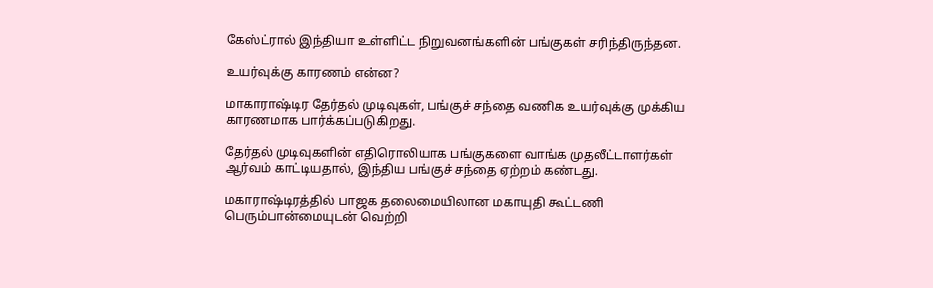கேஸ்ட்ரால் இந்தியா உள்ளிட்ட நிறுவனங்களின் பங்குகள் சரிந்திருந்தன.

உயர்வுக்கு காரணம் என்ன?

மாகாராஷ்டிர தேர்தல் முடிவுகள், பங்குச் சந்தை வணிக உயர்வுக்கு முக்கிய காரணமாக பார்க்கப்படுகிறது.

தேர்தல் முடிவுகளின் எதிரொலியாக பங்குகளை வாங்க முதலீட்டாளர்கள் ஆர்வம் காட்டியதால், இந்திய பங்குச் சந்தை ஏற்றம் கண்டது.

மகாராஷ்டிரத்தில் பாஜக தலைமையிலான மகாயுதி கூட்டணி பெரும்பான்மையுடன் வெற்றி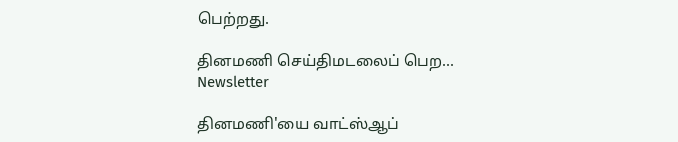பெற்றது.

தினமணி செய்திமடலைப் பெற... Newsletter

தினமணி'யை வாட்ஸ்ஆப்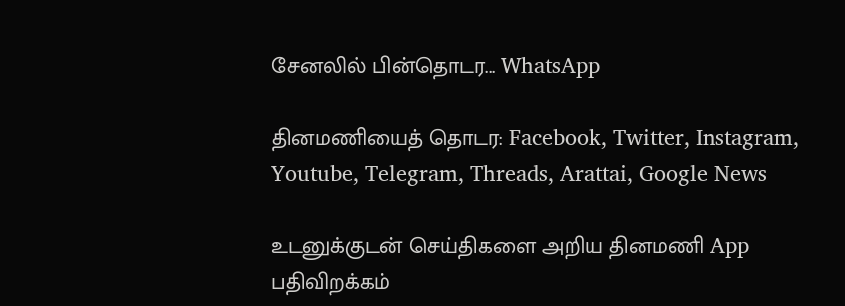சேனலில் பின்தொடர... WhatsApp

தினமணியைத் தொடர: Facebook, Twitter, Instagram, Youtube, Telegram, Threads, Arattai, Google News

உடனுக்குடன் செய்திகளை அறிய தினமணி App பதிவிறக்கம்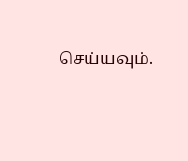செய்யவும்.